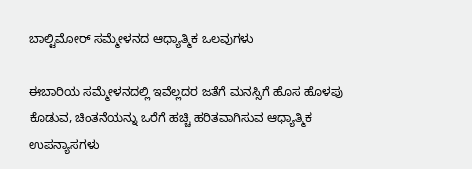ಬಾಲ್ಟಿಮೋರ್‌ ಸಮ್ಮೇಳನದ ಆಧ್ಯಾತ್ಮಿಕ ಒಲವುಗಳು

ಈಬಾರಿಯ ಸಮ್ಮೇಳನದಲ್ಲಿ ಇವೆಲ್ಲದರ ಜತೆಗೆ ಮನಸ್ಸಿಗೆ ಹೊಸ ಹೊಳಪು ಕೊಡುವ, ಚಿಂತನೆಯನ್ನು ಒರೆಗೆ ಹಚ್ಚಿ ಹರಿತವಾಗಿಸುವ ಆಧ್ಯಾತ್ಮಿಕ ಉಪನ್ಯಾಸಗಳು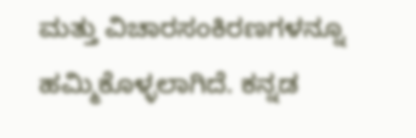ಮತ್ತು ವಿಚಾರಸಂಕಿರಣಗಳನ್ನೂ ಹಮ್ಮಿಕೊಳ್ಳಲಾಗಿದೆ. ಕನ್ನಡ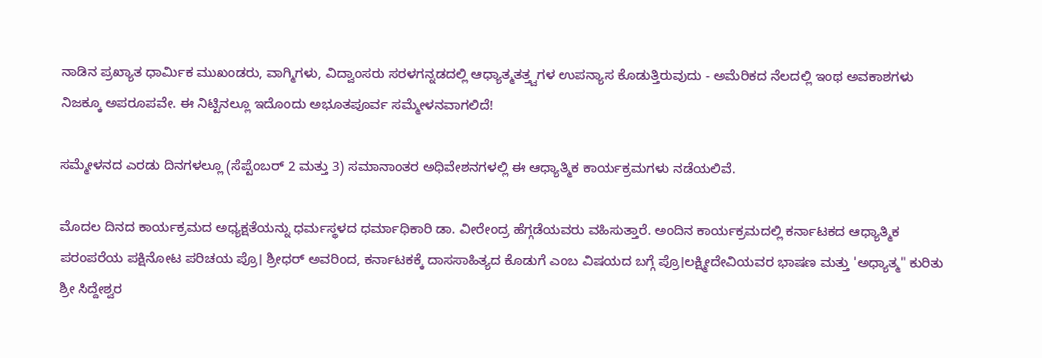ನಾಡಿನ ಪ್ರಖ್ಯಾತ ಧಾರ್ಮಿಕ ಮುಖಂಡರು, ವಾಗ್ಮಿಗಳು, ವಿದ್ವಾಂಸರು ಸರಳಗನ್ನಡದಲ್ಲಿ ಆಧ್ಯಾತ್ಮತತ್ತ್ವಗಳ ಉಪನ್ಯಾಸ ಕೊಡುತ್ತಿರುವುದು - ಅಮೆರಿಕದ ನೆಲದಲ್ಲಿ ಇಂಥ ಅವಕಾಶಗಳು ನಿಜಕ್ಕೂ ಅಪರೂಪವೇ. ಈ ನಿಟ್ಟಿನಲ್ಲೂ ಇದೊಂದು ಅಭೂತಪೂರ್ವ ಸಮ್ಮೇಳನವಾಗಲಿದೆ!

ಸಮ್ಮೇಳನದ ಎರಡು ದಿನಗಳಲ್ಲೂ (ಸೆಪ್ಟೆಂಬರ್‌ 2 ಮತ್ತು 3) ಸಮಾನಾಂತರ ಅಧಿವೇಶನಗಳಲ್ಲಿ ಈ ಆಧ್ಯಾತ್ಮಿಕ ಕಾರ್ಯಕ್ರಮಗಳು ನಡೆಯಲಿವೆ.

ಮೊದಲ ದಿನದ ಕಾರ್ಯಕ್ರಮದ ಅಧ್ಯಕ್ಷತೆಯನ್ನು ಧರ್ಮಸ್ಥಳದ ಧರ್ಮಾಧಿಕಾರಿ ಡಾ. ವೀರೇಂದ್ರ ಹೆಗ್ಗಡೆಯವರು ವಹಿಸುತ್ತಾರೆ. ಅಂದಿನ ಕಾರ್ಯಕ್ರಮದಲ್ಲಿ ಕರ್ನಾಟಕದ ಆಧ್ಯಾತ್ಮಿಕ ಪರಂಪರೆಯ ಪಕ್ಷಿನೋಟ ಪರಿಚಯ ಪ್ರೊ। ಶ್ರೀಧರ್‌ ಅವರಿಂದ, ಕರ್ನಾಟಕಕ್ಕೆ ದಾಸಸಾಹಿತ್ಯದ ಕೊಡುಗೆ ಎಂಬ ವಿಷಯದ ಬಗ್ಗೆ ಪ್ರೊ।ಲಕ್ಷ್ಮೀದೇವಿಯವರ ಭಾಷಣ ಮತ್ತು 'ಅಧ್ಯಾತ್ಮ" ಕುರಿತು ಶ್ರೀ ಸಿದ್ದೇಶ್ವರ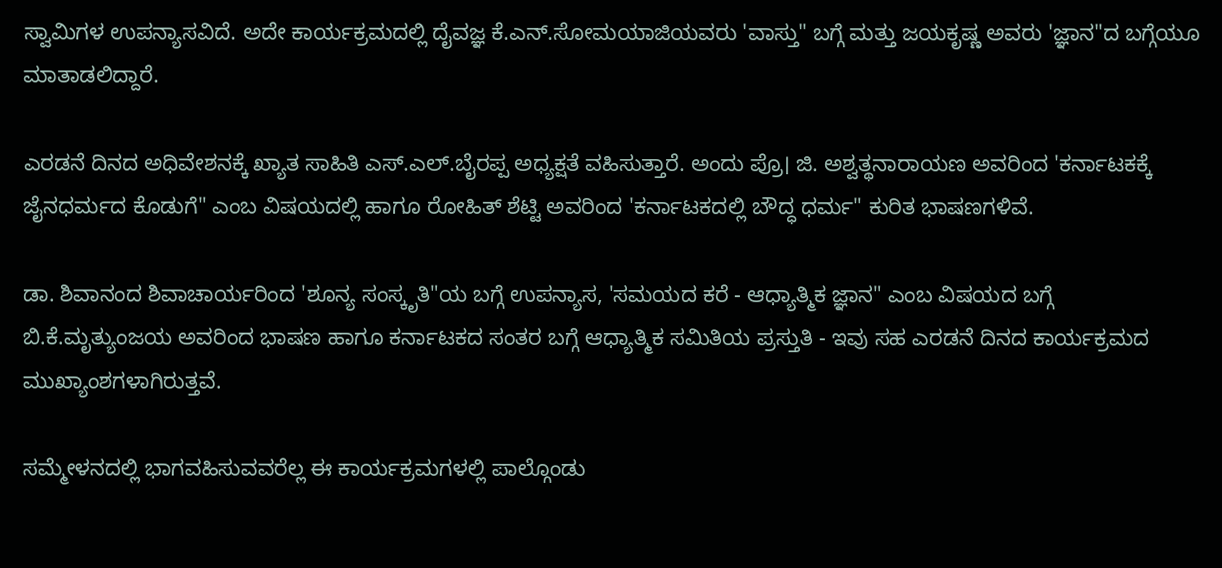ಸ್ವಾಮಿಗಳ ಉಪನ್ಯಾಸವಿದೆ. ಅದೇ ಕಾರ್ಯಕ್ರಮದಲ್ಲಿ ದೈವಜ್ಞ ಕೆ.ಎನ್‌.ಸೋಮಯಾಜಿಯವರು 'ವಾಸ್ತು" ಬಗ್ಗೆ ಮತ್ತು ಜಯಕೃಷ್ಣ ಅವರು 'ಜ್ಞಾನ"ದ ಬಗ್ಗೆಯೂ ಮಾತಾಡಲಿದ್ದಾರೆ.

ಎರಡನೆ ದಿನದ ಅಧಿವೇಶನಕ್ಕೆ ಖ್ಯಾತ ಸಾಹಿತಿ ಎಸ್‌.ಎಲ್‌.ಬೈರಪ್ಪ ಅಧ್ಯಕ್ಷತೆ ವಹಿಸುತ್ತಾರೆ. ಅಂದು ಪ್ರೊ। ಜಿ. ಅಶ್ವತ್ಥನಾರಾಯಣ ಅವರಿಂದ 'ಕರ್ನಾಟಕಕ್ಕೆ ಜೈನಧರ್ಮದ ಕೊಡುಗೆ" ಎಂಬ ವಿಷಯದಲ್ಲಿ ಹಾಗೂ ರೋಹಿತ್‌ ಶೆಟ್ಟಿ ಅವರಿಂದ 'ಕರ್ನಾಟಕದಲ್ಲಿ ಬೌದ್ಧ ಧರ್ಮ" ಕುರಿತ ಭಾಷಣಗಳಿವೆ.

ಡಾ. ಶಿವಾನಂದ ಶಿವಾಚಾರ್ಯರಿಂದ 'ಶೂನ್ಯ ಸಂಸ್ಕೃತಿ"ಯ ಬಗ್ಗೆ ಉಪನ್ಯಾಸ, 'ಸಮಯದ ಕರೆ - ಆಧ್ಯಾತ್ಮಿಕ ಜ್ಞಾನ" ಎಂಬ ವಿಷಯದ ಬಗ್ಗೆ ಬಿ.ಕೆ.ಮೃತ್ಯುಂಜಯ ಅವರಿಂದ ಭಾಷಣ ಹಾಗೂ ಕರ್ನಾಟಕದ ಸಂತರ ಬಗ್ಗೆ ಆಧ್ಯಾತ್ಮಿಕ ಸಮಿತಿಯ ಪ್ರಸ್ತುತಿ - ಇವು ಸಹ ಎರಡನೆ ದಿನದ ಕಾರ್ಯಕ್ರಮದ ಮುಖ್ಯಾಂಶಗಳಾಗಿರುತ್ತವೆ.

ಸಮ್ಮೇಳನದಲ್ಲಿ ಭಾಗವಹಿಸುವವರೆಲ್ಲ ಈ ಕಾರ್ಯಕ್ರಮಗಳಲ್ಲಿ ಪಾಲ್ಗೊಂಡು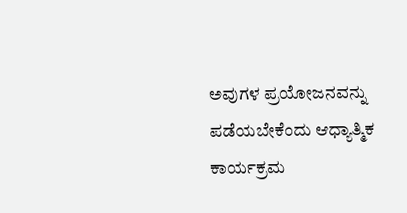ಅವುಗಳ ಪ್ರಯೋಜನವನ್ನು ಪಡೆಯಬೇಕೆಂದು ಆಧ್ಯಾತ್ಮಿಕ ಕಾರ್ಯಕ್ರಮ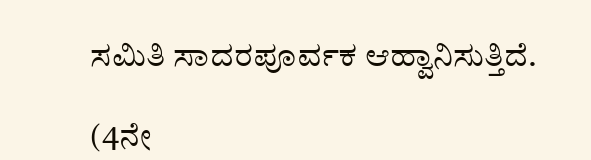ಸಮಿತಿ ಸಾದರಪೂರ್ವಕ ಆಹ್ವಾನಿಸುತ್ತಿದೆ.

(4ನೇ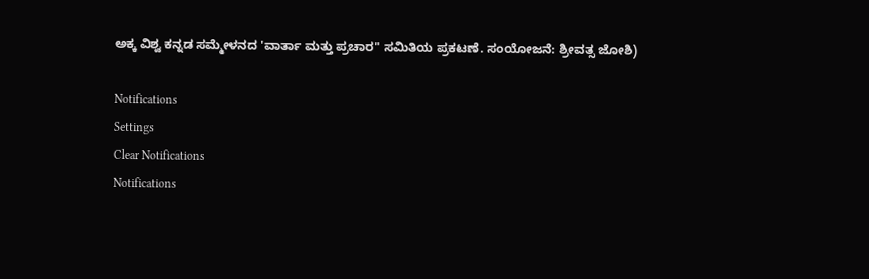ಅಕ್ಕ ವಿಶ್ವ ಕನ್ನಡ ಸಮ್ಮೇಳನದ 'ವಾರ್ತಾ ಮತ್ತು ಪ್ರಚಾರ" ಸಮಿತಿಯ ಪ್ರಕಟಣೆ. ಸಂಯೋಜನೆ: ಶ್ರೀವತ್ಸ ಜೋಶಿ)

Notifications
Settings
Clear Notifications
Notifications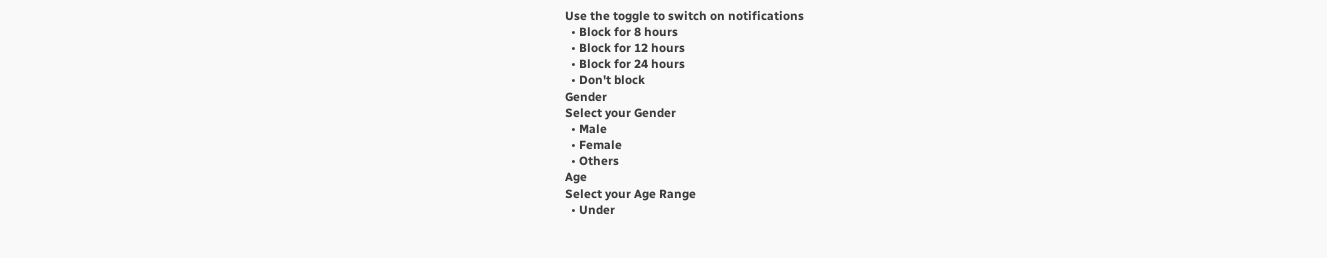Use the toggle to switch on notifications
  • Block for 8 hours
  • Block for 12 hours
  • Block for 24 hours
  • Don't block
Gender
Select your Gender
  • Male
  • Female
  • Others
Age
Select your Age Range
  • Under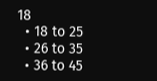18
  • 18 to 25
  • 26 to 35
  • 36 to 45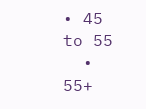• 45 to 55
  • 55+